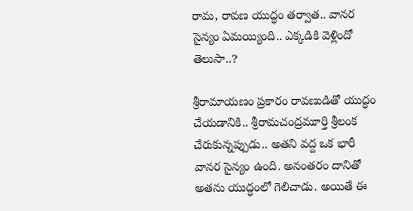రామ, రావణ యుద్ధం తర్వాత.. వానర సైన్యం ఏమయ్యింది.. ఎక్కడికి వెళ్లిందో తెలుసా..?

శ్రీరామాయణం ప్రకారం రావణుడితో యుద్ధం చేయడానికి.. శ్రీరామచంద్రమూర్తి శ్రీలంక చేరుకున్నప్పుడు.. అతని వద్ద ఒక భారీ వానర సైన్యం ఉంది. అనంతరం దానితో అతను యుద్ధంలో గెలిచాడు. అయితే ఈ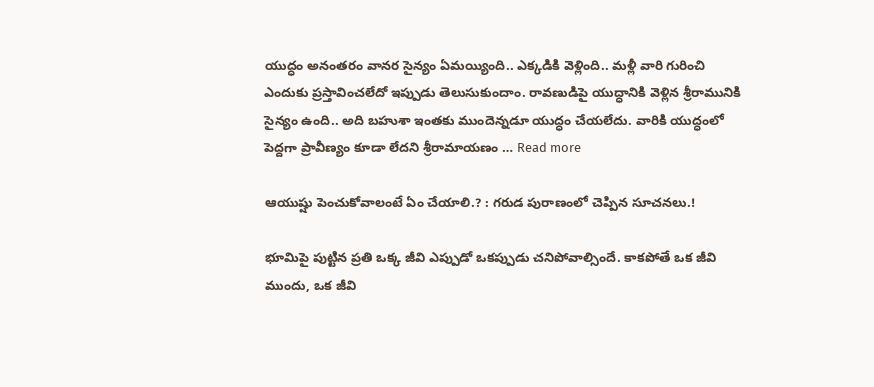యుద్ధం అనంతరం వానర సైన్యం ఏమయ్యింది.. ఎక్కడికి వెళ్లింది.. మళ్లీ వారి గురించి ఎందుకు ప్రస్తావించలేదో ఇప్పుడు తెలుసుకుందాం. రావణుడిపై యుద్ధానికి వెళ్లిన శ్రీరామునికి సైన్యం ఉంది.. అది బహుశా ఇంతకు ముందెన్నడూ యుద్ధం చేయలేదు. వారికి యుద్ధంలో పెద్దగా ప్రావీణ్యం కూడా లేదని శ్రీరామాయణం … Read more

ఆయుష్షు పెంచుకోవాలంటే ఏం చేయాలి.? : గ‌రుడ పురాణంలో చెప్పిన సూచ‌న‌లు.!

భూమిపై పుట్టిన ప్రతి ఒక్క జీవి ఎప్పుడో ఒకప్పుడు చనిపోవాల్సిందే. కాకపోతే ఒక జీవి ముందు, ఒక జీవి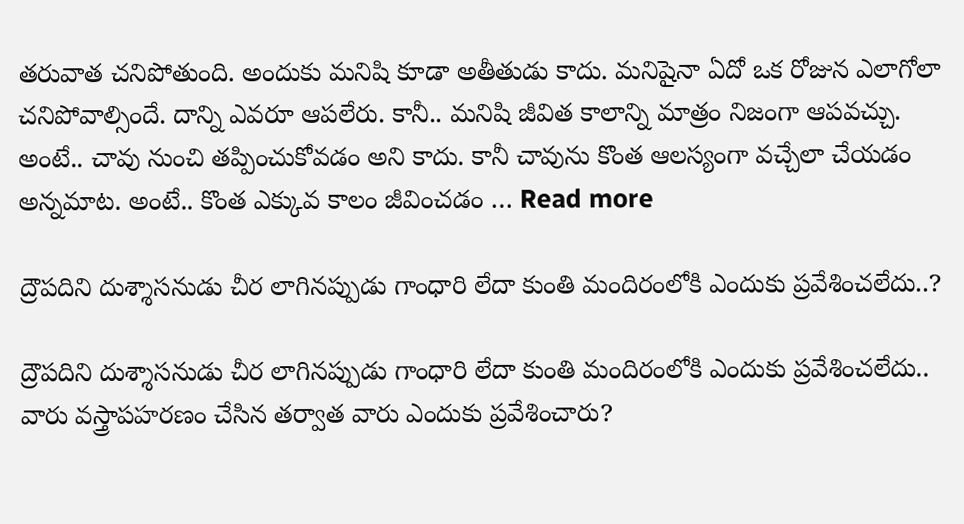తరువాత చనిపోతుంది. అందుకు మనిషి కూడా అతీతుడు కాదు. మనిషైనా ఏదో ఒక రోజున ఎలాగోలా చనిపోవాల్సిందే. దాన్ని ఎవరూ ఆపలేరు. కానీ.. మనిషి జీవిత కాలాన్ని మాత్రం నిజంగా ఆపవచ్చు. అంటే.. చావు నుంచి తప్పించుకోవడం అని కాదు. కానీ చావును కొంత ఆలస్యంగా వచ్చేలా చేయడం అన్నమాట. అంటే.. కొంత ఎక్కువ కాలం జీవించడం … Read more

ద్రౌపదిని దుశ్శాసనుడు చీర లాగినప్పుడు గాంధారి లేదా కుంతి మందిరంలోకి ఎందుకు ప్రవేశించలేదు..?

ద్రౌపదిని దుశ్శాసనుడు చీర లాగినప్పుడు గాంధారి లేదా కుంతి మందిరంలోకి ఎందుకు ప్రవేశించలేదు.. వారు వస్త్రాపహరణం చేసిన తర్వాత వారు ఎందుకు ప్రవేశించారు?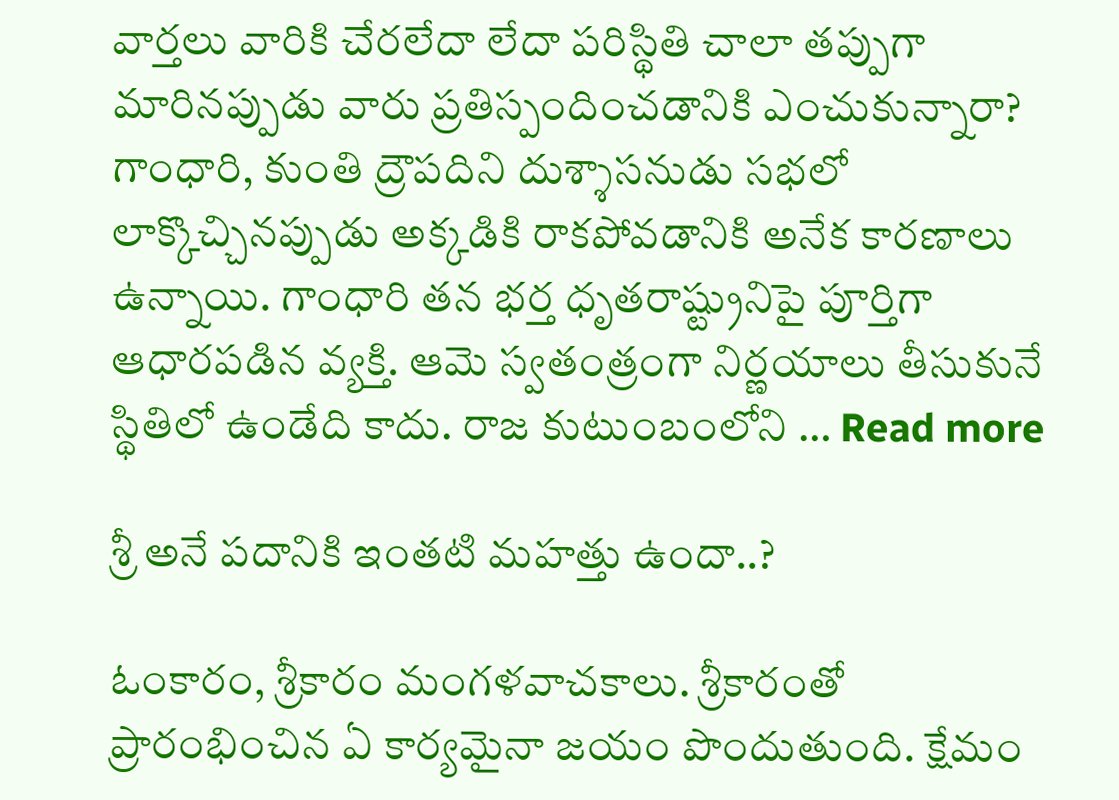వార్తలు వారికి చేరలేదా లేదా పరిస్థితి చాలా తప్పుగా మారినప్పుడు వారు ప్రతిస్పందించడానికి ఎంచుకున్నారా? గాంధారి, కుంతి ద్రౌపదిని దుశ్శాసనుడు సభలో లాక్కొచ్చినప్పుడు అక్కడికి రాకపోవడానికి అనేక కారణాలు ఉన్నాయి. గాంధారి తన భర్త ధృతరాష్ట్రునిపై పూర్తిగా ఆధారపడిన వ్యక్తి. ఆమె స్వతంత్రంగా నిర్ణయాలు తీసుకునే స్థితిలో ఉండేది కాదు. రాజ కుటుంబంలోని … Read more

శ్రీ అనే ప‌దానికి ఇంతటి మ‌హ‌త్తు ఉందా..?

ఓంకారం, శ్రీకారం మంగళవాచకాలు. శ్రీకారంతో ప్రారంభించిన ఏ కార్యమైనా జయం పొందుతుంది. క్షేమం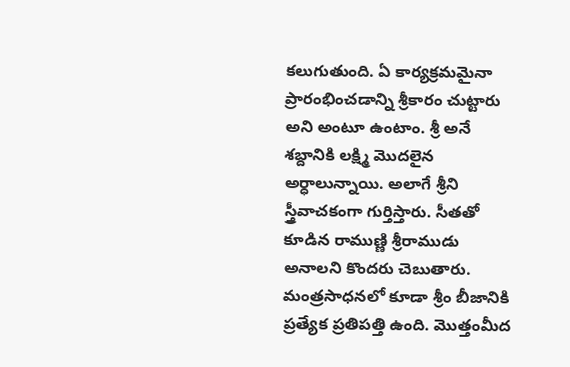కలుగుతుంది. ఏ కార్యక్రమమైనా ప్రారంభించడాన్ని శ్రీకారం చుట్టారు అని అంటూ ఉంటాం. శ్రీ అనే శబ్దానికి లక్ష్మి మొదలైన అర్ధాలున్నాయి. అలాగే శ్రీని స్త్రీవాచకంగా గుర్తిస్తారు. సీతతో కూడిన రాముణ్ణి శ్రీరాముడు అనాలని కొందరు చెబుతారు. మంత్రసాధనలో కూడా శ్రీం బీజానికి ప్రత్యేక ప్రతిపత్తి ఉంది. మొత్తంమీద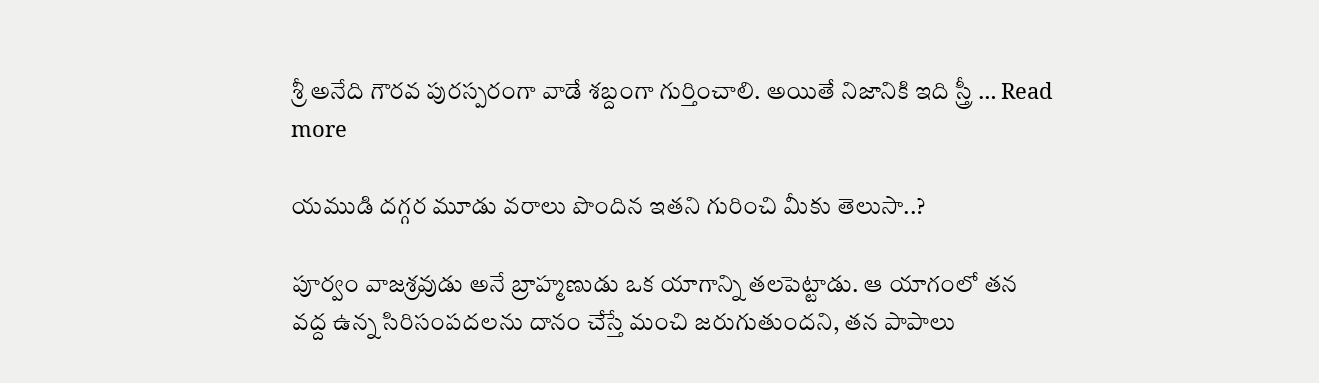శ్రీ అనేది గౌరవ పురస్పరంగా వాడే శబ్దంగా గుర్తించాలి. అయితే నిజానికి ఇది స్త్రీ … Read more

యముడి దగ్గర మూడు వరాలు పొందిన ఇత‌ని గురించి మీకు తెలుసా..?

పూర్వం వాజశ్రవుడు అనే బ్రాహ్మణుడు ఒక యాగాన్ని తలపెట్టాడు. ఆ యాగంలో తన వద్ద ఉన్న సిరిసంపదలను దానం చేస్తే మంచి జరుగుతుందని, తన పాపాలు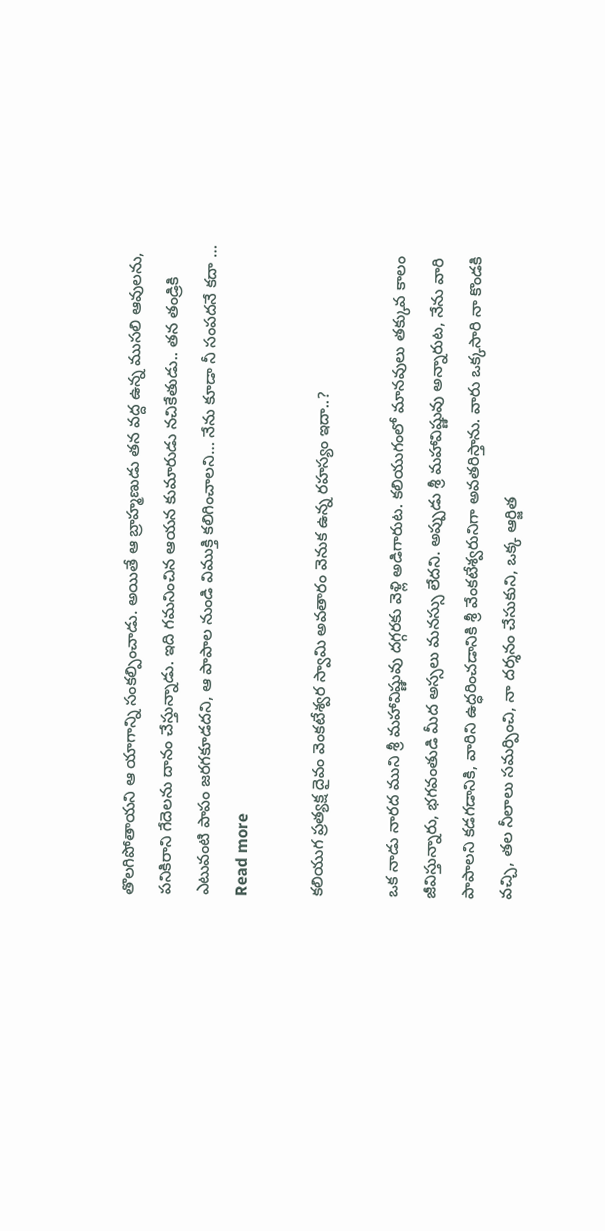తొలగిపోతాయని ఆ యాగాన్ని సంకల్పించాడు. అయితే ఆ బ్రాహ్మణుడు తన వద్ద ఉన్న ముసలి ఆవులను, పనికిరాని గేదెలను దానం చేస్తున్నాడు. ఇది గమనించిన ఆయన కుమారుడు నచికేతుడు.. తన తండ్రికి ఎటువంటి పాపం జరగకూడదని, ఆ పాపాల నుండి విముక్తి కలిగించాలని… నేను కూడా నీ సంపదనే కదా … Read more

క‌లియుగ ప్ర‌త్య‌క్ష దైవం వెంక‌టేశ్వ‌ర స్వామి అవ‌తారం వెనుక ఉన్న ర‌హ‌స్యం ఇదా..?

ఒక నాడు నారద ముని శ్రీ మహావిష్ణువు దగ్గరకు వెళ్లి అడిగారుట. కలియుగంలో మానవులు తక్కువ కాలం జీవిస్తున్నారు, భగవంతుడి మీద అస్సలు మనస్సు లేదని. అప్పుడు శ్రీ మహావిష్ణువు అన్నారుట, నేను వారి పాపాలని కడగడానికి, వారిని ఉద్ధరించడానికి శ్రీ వేంకటేశ్వరునిగా అవతరిస్తాను. వారు ఒక్కసారి నా కొండకి వచ్చి, తల నీలాలు సమర్పించి, నా దర్శనం చేసుకుని, ఒక్క ఆర్జిత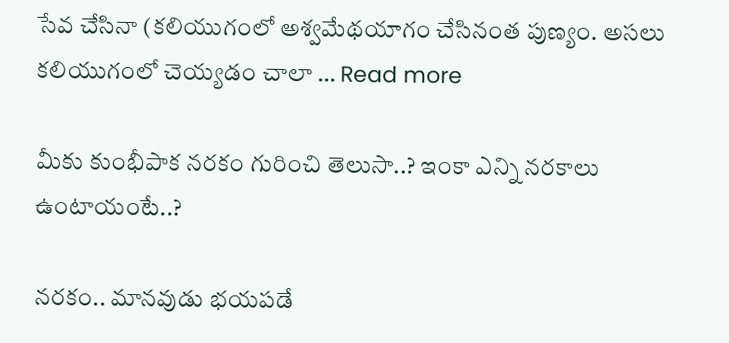సేవ చేసినా (కలియుగంలో అశ్వమేథయాగం చేసినంత పుణ్యం. అసలు కలియుగంలో చెయ్యడం చాలా … Read more

మీకు కుంభీపాక న‌రకం గురించి తెలుసా..? ఇంకా ఎన్ని న‌ర‌కాలు ఉంటాయంటే..?

నరకం.. మానవుడు భయపడే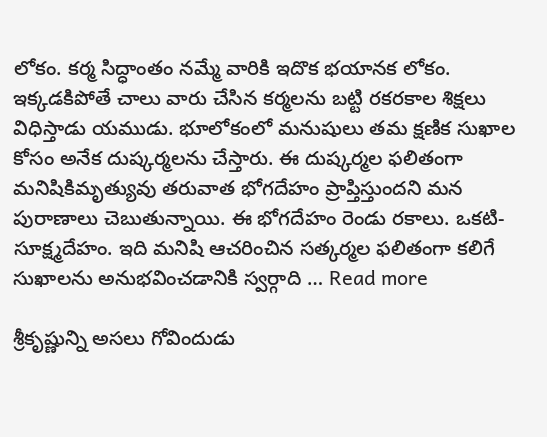లోకం. కర్మ సిద్ధాంతం నమ్మే వారికి ఇదొక భయానక లోకం. ఇక్కడకిపోతే చాలు వారు చేసిన కర్మలను బట్టి రకరకాల శిక్షలు విధిస్తాడు యముడు. భూలోకంలో మనుషులు తమ క్షణిక సుఖాల కోసం అనేక దుష్కర్మలను చేస్తారు. ఈ దుష్కర్మల ఫలితంగా మనిషికిమృత్యువు తరువాత భోగదేహం ప్రాప్తిస్తుందని మన పురాణాలు చెబుతున్నాయి. ఈ భోగదేహం రెండు రకాలు. ఒకటి- సూక్ష్మదేహం. ఇది మనిషి ఆచరించిన సత్కర్మల ఫలితంగా కలిగే సుఖాలను అనుభవించడానికి స్వర్గాది … Read more

శ్రీ‌కృష్ణున్ని అస‌లు గోవిందుడు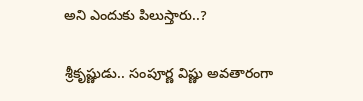అని ఎందుకు పిలుస్తారు..?

శ్రీకృష్ణుడు.. సంపూర్ణ విష్ణు అవతారంగా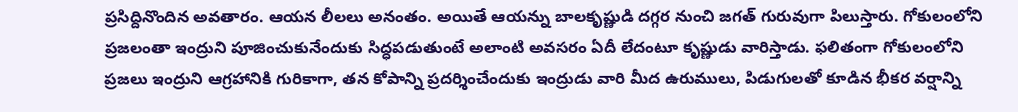ప్రసిద్దినొందిన అవతారం. ఆయన లీలలు అనంతం. అయితే ఆయన్ను బాలకృష్ణుడి దగ్గర నుంచి జగత్‌ గురువుగా పిలుస్తారు. గోకులంలోని ప్రజలంతా ఇంద్రుని పూజించుకునేందుకు సిద్ధపడుతుంటే అలాంటి అవసరం ఏదీ లేదంటూ కృష్ణుడు వారిస్తాడు. ఫలితంగా గోకులంలోని ప్రజలు ఇంద్రుని ఆగ్రహానికి గురికాగా, తన కోపాన్ని ప్రదర్శించేందుకు ఇంద్రుడు వారి మీద ఉరుములు, పిడుగులతో కూడిన భీకర వర్షాన్ని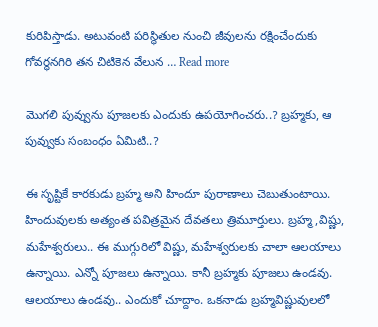కురిపిస్తాడు. అటువంటి పరిస్థితుల నుంచి జీవులను రక్షించేందుకు గోవర్థనగిరి తన చిటికెన వేలున … Read more

మొగలి పువ్వును పూజ‌ల‌కు ఎందుకు ఉప‌యోగించ‌రు..? బ్ర‌హ్మ‌కు, ఆ పువ్వుకు సంబంధం ఏమిటి..?

ఈ సృష్టికే కారకుడు బ్రహ్మ అని హిందూ పురాణాలు చెబుతుంటాయి. హిందువులకు అత్యంత పవిత్రమైన దేవతలు త్రిమూర్తులు. బ్రహ్మ,విష్ణు, మహేశ్వరులు.. ఈ ముగ్గురిలో విష్ణు, మహేశ్వరులకు చాలా ఆలయాలు ఉన్నాయి. ఎన్నో పూజలు ఉన్నాయి. కానీ బ్రహ్మకు పూజలు ఉండవు. ఆలయాలు ఉండవు.. ఎందుకో చూద్దాం. ఒకనాడు బ్రహ్మవిష్ణువులలో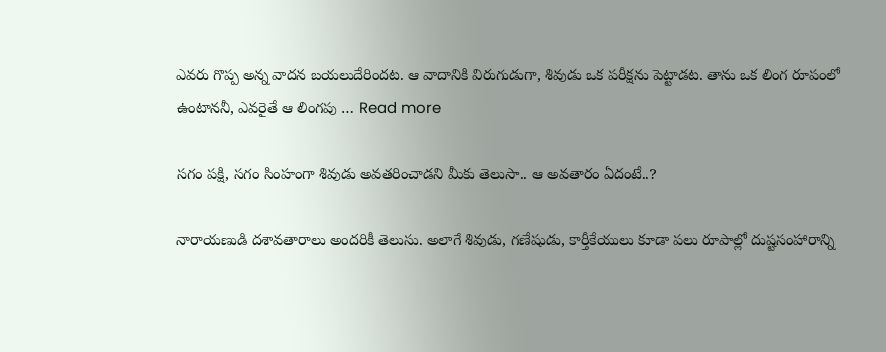ఎవరు గొప్ప అన్న వాదన బయలుదేరిందట. ఆ వాదానికి విరుగుడుగా, శివుడు ఒక పరీక్షను పెట్టాడట. తాను ఒక లింగ రూపంలో ఉంటాననీ, ఎవరైతే ఆ లింగపు … Read more

స‌గం ప‌క్షి, స‌గం సింహంగా శివుడు అవ‌త‌రించాడని మీకు తెలుసా.. ఆ అవ‌తారం ఏదంటే..?

నారాయణుడి దశావతారాలు అందరికీ తెలుసు. అలాగే శివుడు, గణేషుడు, కార్తీకేయులు కూడా పలు రూపాల్లో దుష్టసంహారాన్ని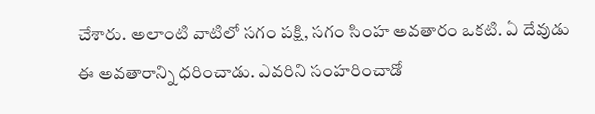చేశారు. అలాంటి వాటిలో సగం పక్షి, సగం సింహ అవతారం ఒకటి. ఏ దేవుడు ఈ అవతారాన్ని ధరించాడు. ఎవరిని సంహరించాడో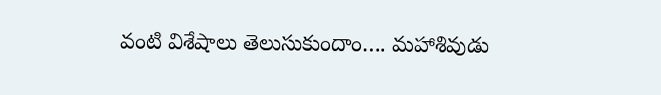వంటి విశేషాలు తెలుసుకుందాం…. మహాశివుడు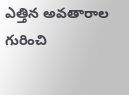ఎత్తిన అవతారాల గురించి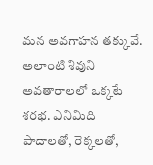మన అవగాహన తక్కువే. అలాంటి శివుని అవతారాలలో ఒక్కటే శరభ. ఎనిమిది పాదాలతో, రెక్కలతో,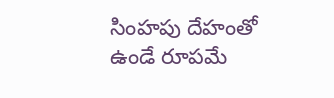సింహపు దేహంతో ఉండే రూపమే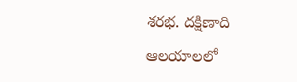శరభ. దక్షిణాది ఆలయాలలో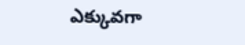ఎక్కువగా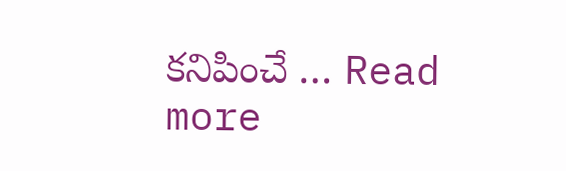కనిపించే … Read more